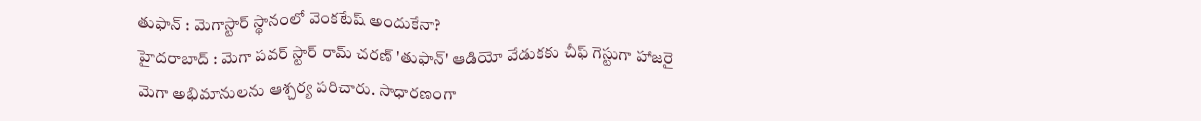తుఫాన్ : మెగాస్టార్ స్థానంలో వెంకటేష్ అందుకేనా?
హైదరాబాద్ : మెగా పవర్ స్టార్ రామ్ చరణ్ 'తుఫాన్' ఆడియో వేడుకకు చీఫ్ గెస్టుగా హాజరై మెగా అభిమానులను ఆశ్చర్య పరిచారు. సాధారణంగా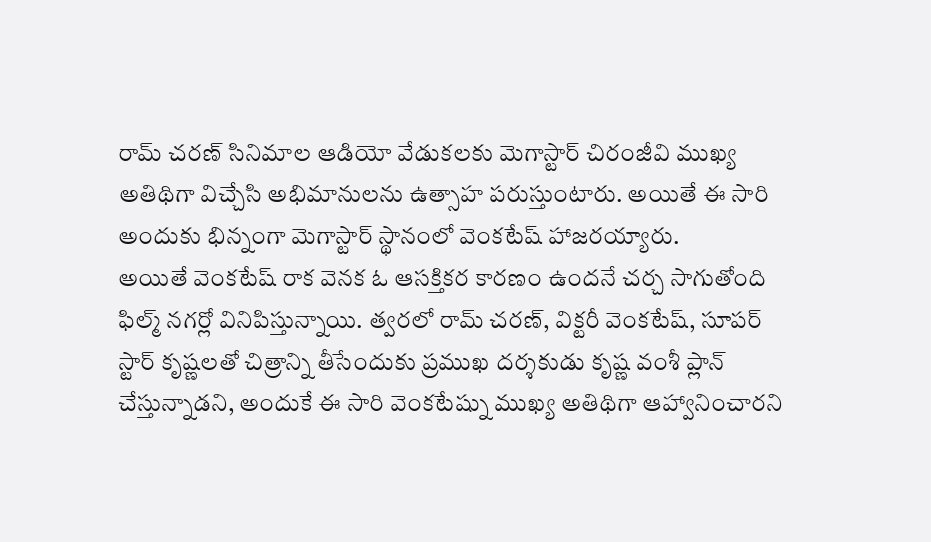రామ్ చరణ్ సినిమాల ఆడియో వేడుకలకు మెగాస్టార్ చిరంజీవి ముఖ్య అతిథిగా విచ్చేసి అభిమానులను ఉత్సాహ పరుస్తుంటారు. అయితే ఈ సారి అందుకు భిన్నంగా మెగాస్టార్ స్థానంలో వెంకటేష్ హాజరయ్యారు.
అయితే వెంకటేష్ రాక వెనక ఓ ఆసక్తికర కారణం ఉందనే చర్చ సాగుతోంది ఫిల్మ్ నగర్లో వినిపిస్తున్నాయి. త్వరలో రామ్ చరణ్, విక్టరీ వెంకటేష్, సూపర్ స్టార్ కృష్ణలతో చిత్రాన్ని తీసేందుకు ప్రముఖ దర్శకుడు కృష్ణ వంశీ ప్లాన్ చేస్తున్నాడని, అందుకే ఈ సారి వెంకటేష్ను ముఖ్య అతిథిగా ఆహ్వానించారని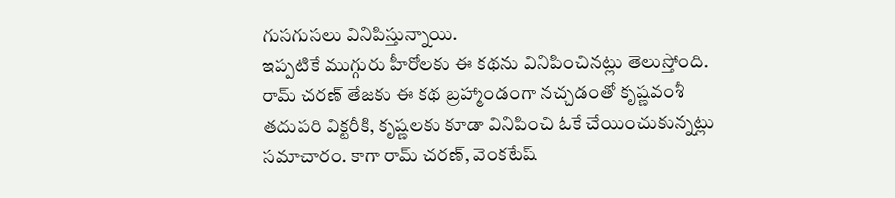గుసగుసలు వినిపిస్తున్నాయి.
ఇప్పటికే ముగ్గురు హీరోలకు ఈ కథను వినిపించినట్లు తెలుస్తోంది. రామ్ చరణ్ తేజకు ఈ కథ బ్రహ్మాండంగా నచ్చడంతో కృష్ణవంశీ తదుపరి విక్టరీకి, కృష్ణలకు కూడా వినిపించి ఓకే చేయించుకున్నట్లు సమాచారం. కాగా రామ్ చరణ్, వెంకటేష్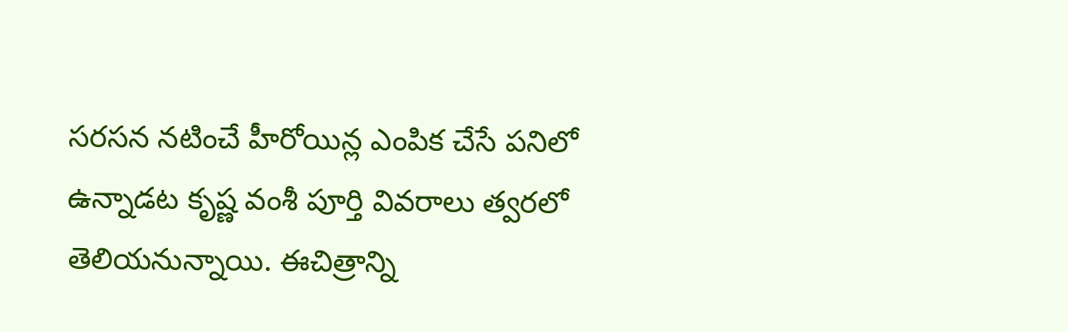సరసన నటించే హీరోయిన్ల ఎంపిక చేసే పనిలో ఉన్నాడట కృష్ణ వంశీ పూర్తి వివరాలు త్వరలో తెలియనున్నాయి. ఈచిత్రాన్ని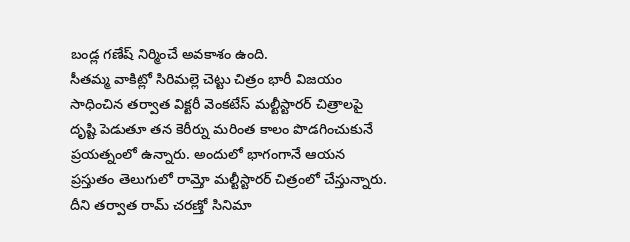బండ్ల గణేష్ నిర్మించే అవకాశం ఉంది.
సీతమ్మ వాకిట్లో సిరిమల్లె చెట్టు చిత్రం భారీ విజయం సాధించిన తర్వాత విక్టరీ వెంకటేస్ మల్టీస్టారర్ చిత్రాలపై దృష్టి పెడుతూ తన కెరీర్ను మరింత కాలం పొడగించుకునే ప్రయత్నంలో ఉన్నారు. అందులో భాగంగానే ఆయన ప్రస్తుతం తెలుగులో రామ్తో మల్టీస్టారర్ చిత్రంలో చేస్తున్నారు. దీని తర్వాత రామ్ చరణ్తో సినిమా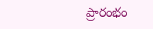ప్రారంభం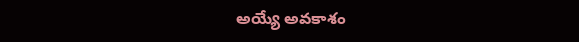అయ్యే అవకాశం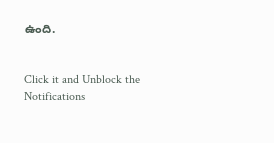ఉంది.


Click it and Unblock the Notifications